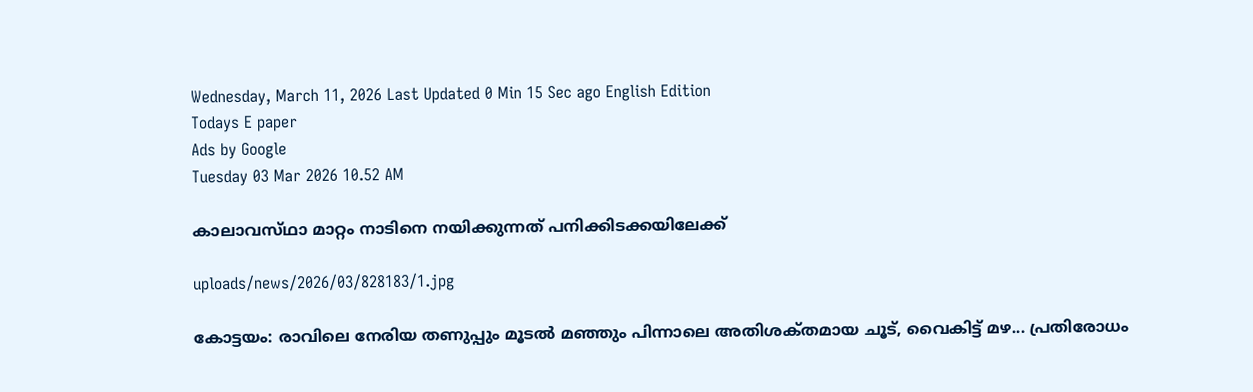Wednesday, March 11, 2026 Last Updated 0 Min 15 Sec ago English Edition
Todays E paper
Ads by Google
Tuesday 03 Mar 2026 10.52 AM

കാലാവസ്‌ഥാ മാറ്റം നാടിനെ നയിക്കുന്നത്‌ പനിക്കിടക്കയിലേക്ക്‌

uploads/news/2026/03/828183/1.jpg

കോട്ടയം: രാവിലെ നേരിയ തണുപ്പും മൂടല്‍ മഞ്ഞും പിന്നാലെ അതിശക്‌തമായ ചൂട്‌, വൈകിട്ട്‌ മഴ... പ്രതിരോധം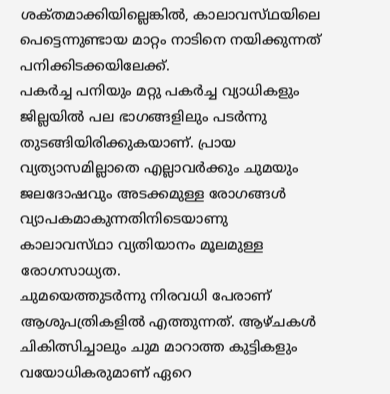ശക്‌തമാക്കിയില്ലെങ്കില്‍, കാലാവസ്‌ഥയിലെ പെട്ടെന്നുണ്ടായ മാറ്റം നാടിനെ നയിക്കുന്നത്‌ പനിക്കിടക്കയിലേക്ക്‌.
പകര്‍ച്ച പനിയും മറ്റു പകര്‍ച്ച വ്യാധികളും ജില്ലയില്‍ പല ഭാഗങ്ങളിലും പടര്‍ന്നു തുടങ്ങിയിരിക്കുകയാണ്‌. പ്രായ വ്യത്യാസമില്ലാതെ എല്ലാവര്‍ക്കും ചുമയും ജലദോഷവും അടക്കമുള്ള രോഗങ്ങള്‍ വ്യാപകമാകുന്നതിനിടെയാണു കാലാവസ്‌ഥാ വ്യതിയാനം മൂലമുള്ള രോഗസാധ്യത.
ചുമയെത്തുടര്‍ന്നു നിരവധി പേരാണ്‌ ആശുപത്രികളില്‍ എത്തുന്നത്‌. ആഴ്‌ചകള്‍ ചികിത്സിച്ചാലും ചുമ മാറാത്ത കുട്ടികളും വയോധികരുമാണ്‌ ഏറെ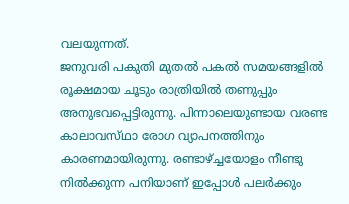വലയുന്നത്‌.
ജനുവരി പകുതി മുതല്‍ പകല്‍ സമയങ്ങളില്‍ രൂക്ഷമായ ചൂടും രാത്രിയില്‍ തണുപ്പും അനുഭവപ്പെട്ടിരുന്നു. പിന്നാലെയുണ്ടായ വരണ്ട കാലാവസ്‌ഥാ രോഗ വ്യാപനത്തിനും കാരണമായിരുന്നു. രണ്ടാഴ്‌ച്ചയോളം നീണ്ടു നില്‍ക്കുന്ന പനിയാണ്‌ ഇപ്പോള്‍ പലര്‍ക്കും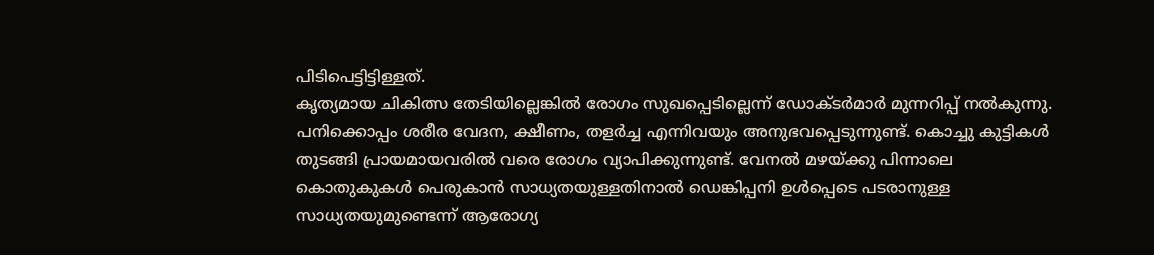പിടിപെട്ടിട്ടിള്ളത്‌.
കൃത്യമായ ചികിത്സ തേടിയില്ലെങ്കില്‍ രോഗം സുഖപ്പെടില്ലെന്ന്‌ ഡോക്‌ടര്‍മാര്‍ മുന്നറിപ്പ്‌ നല്‍കുന്നു.
പനിക്കൊപ്പം ശരീര വേദന, ക്ഷീണം, തളര്‍ച്ച എന്നിവയും അനുഭവപ്പെടുന്നുണ്ട്‌. കൊച്ചു കുട്ടികള്‍ തുടങ്ങി പ്രായമായവരില്‍ വരെ രോഗം വ്യാപിക്കുന്നുണ്ട്‌. വേനല്‍ മഴയ്‌ക്കു പിന്നാലെ കൊതുകുകള്‍ പെരുകാന്‍ സാധ്യതയുള്ളതിനാല്‍ ഡെങ്കിപ്പനി ഉള്‍പ്പെടെ പടരാനുള്ള സാധ്യതയുമുണ്ടെന്ന്‌ ആരോഗ്യ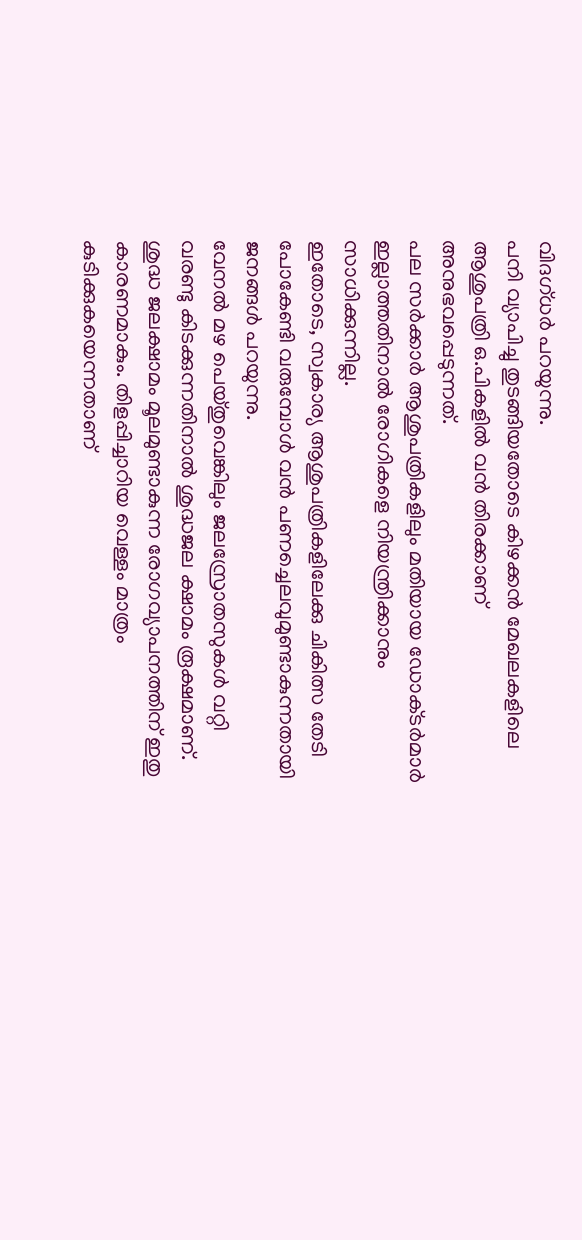വിദഗ്‌ധര്‍ പറയുന്നു.
പനി വ്യാപിച്ചു തുടങ്ങിയതോടെ കിഴക്കന്‍ മേഖലകളിലെ ആശുപത്രി ഒ.പികളില്‍ വന്‍ തിരക്കാണ്‌ അനുഭവപ്പെടുന്നത്‌.
പല സര്‍ക്കാര്‍ ആശുപത്രികളിലും മതിയായ ഡോക്‌ടര്‍മാര്‍ ഇല്ലാത്തതിനാല്‍ രോഗികളെ നിയന്ത്രിക്കാനും സാധിക്കുന്നില്ല.
ഇതോടെ, സ്വകാര്യ ആശുപത്രികളിലേക്കു ചികിത്സ തേടി പോകേണ്ടി വരുമ്പോള്‍ വന്‍ പണച്ചെലവുമുണ്ടാകുന്നതായി ജനങ്ങള്‍ പറയുന്നു.
വേനല്‍ മഴ പെയ്‌തുവെങ്കിലും ജലസ്രോതസുകള്‍ വറ്റി വരണ്ടു കിടക്കുന്നതിനാല്‍ ശുദ്ധജല ക്ഷാമം രൂക്ഷമാണ്‌. ശുദ്ധ ജലക്ഷാമം മൂലമുണ്ടാകുന്ന രോഗവ്യാപനത്തിന്‌ ഇതു കാരണമാകും. തിളപ്പിച്ചാറിയ വെള്ളം മാത്രം കുടിക്കുകയെന്നതാണ്‌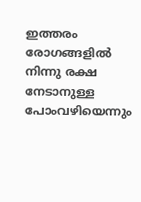ഇത്തരം രോഗങ്ങളില്‍ നിന്നു രക്ഷ നേടാനുള്ള പോംവഴിയെന്നും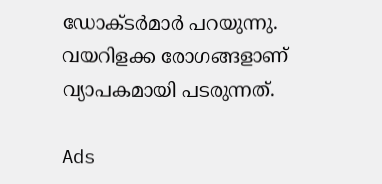ഡോക്‌ടര്‍മാര്‍ പറയുന്നു. വയറിളക്ക രോഗങ്ങളാണ്‌ വ്യാപകമായി പടരുന്നത്‌.

Ads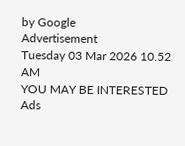by Google
Advertisement
Tuesday 03 Mar 2026 10.52 AM
YOU MAY BE INTERESTED
Ads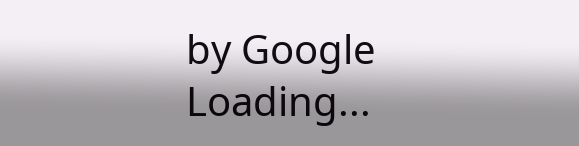by Google
Loading...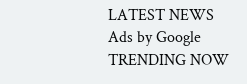LATEST NEWS
Ads by Google
TRENDING NOW